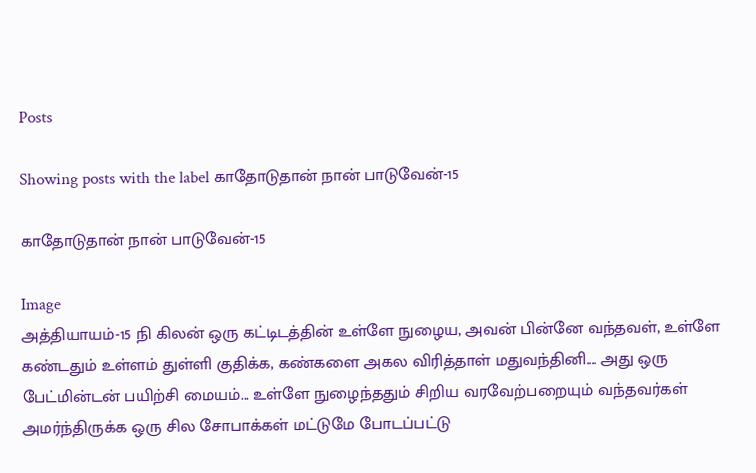Posts

Showing posts with the label காதோடுதான் நான் பாடுவேன்-15

காதோடுதான் நான் பாடுவேன்-15

Image
அத்தியாயம்-15 நி கிலன் ஒரு கட்டிடத்தின் உள்ளே நுழைய, அவன் பின்னே வந்தவள், உள்ளே கண்டதும் உள்ளம் துள்ளி குதிக்க, கண்களை அகல விரித்தாள் மதுவந்தினி.... அது ஒரு பேட்மின்டன் பயிற்சி மையம்... உள்ளே நுழைந்ததும் சிறிய வரவேற்பறையும் வந்தவர்கள் அமர்ந்திருக்க ஒரு சில சோபாக்கள் மட்டுமே போடப்பட்டு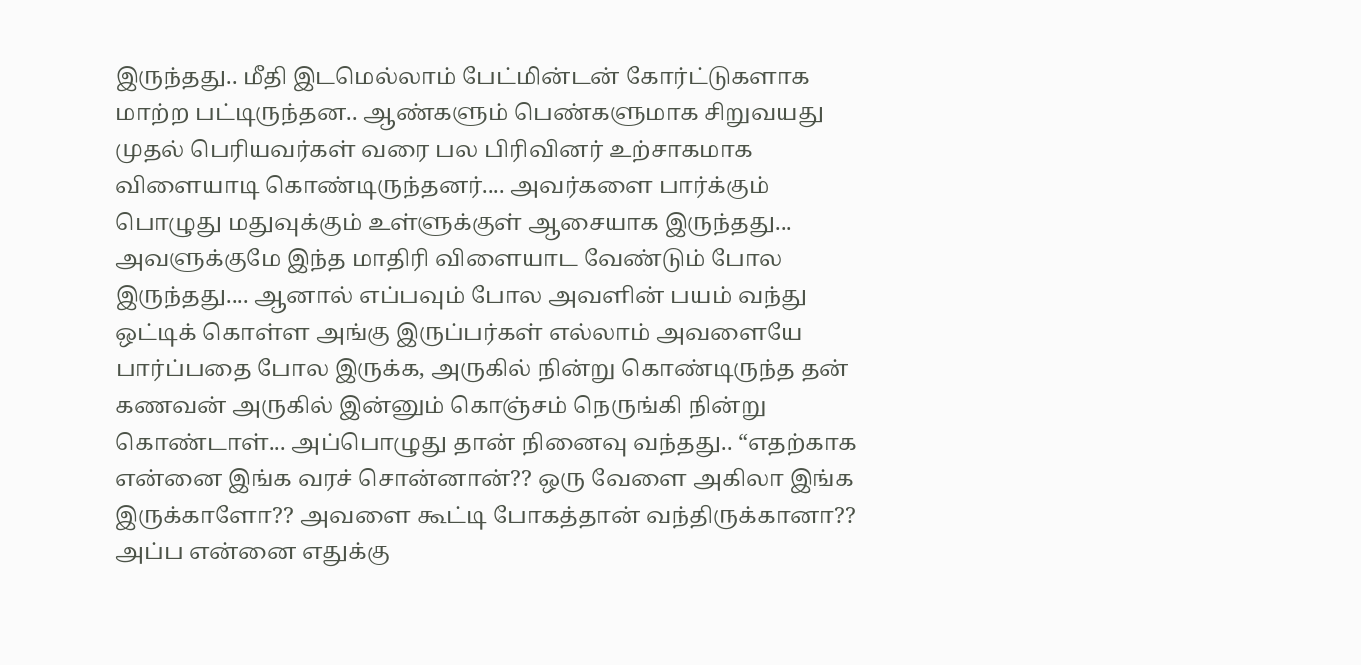இருந்தது.. மீதி இடமெல்லாம் பேட்மின்டன் கோர்ட்டுகளாக மாற்ற பட்டிருந்தன.. ஆண்களும் பெண்களுமாக சிறுவயது முதல் பெரியவர்கள் வரை பல பிரிவினர் உற்சாகமாக விளையாடி கொண்டிருந்தனர்.... அவர்களை பார்க்கும் பொழுது மதுவுக்கும் உள்ளுக்குள் ஆசையாக இருந்தது... அவளுக்குமே இந்த மாதிரி விளையாட வேண்டும் போல இருந்தது.... ஆனால் எப்பவும் போல அவளின் பயம் வந்து ஒட்டிக் கொள்ள அங்கு இருப்பர்கள் எல்லாம் அவளையே பார்ப்பதை போல இருக்க, அருகில் நின்று கொண்டிருந்த தன் கணவன் அருகில் இன்னும் கொஞ்சம் நெருங்கி நின்று கொண்டாள்... அப்பொழுது தான் நினைவு வந்தது.. “எதற்காக என்னை இங்க வரச் சொன்னான்?? ஒரு வேளை அகிலா இங்க இருக்காளோ?? அவளை கூட்டி போகத்தான் வந்திருக்கானா?? அப்ப என்னை எதுக்கு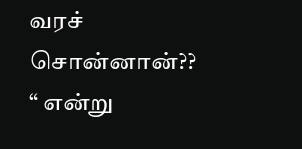வரச் சொன்னான்?? “ என்று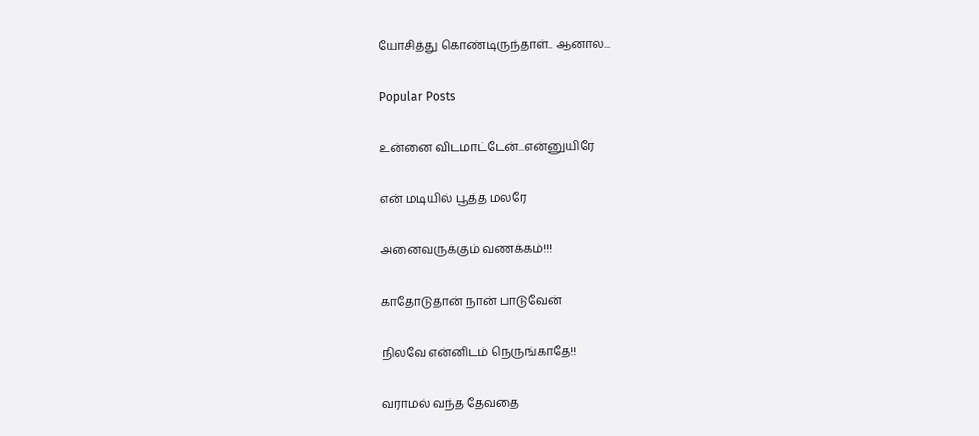யோசித்து கொண்டிருந்தாள்.. ஆனால...

Popular Posts

உன்னை விடமாட்டேன்...என்னுயிரே

என் மடியில் பூத்த மலரே

அனைவருக்கும் வணக்கம்!!!

காதோடுதான் நான் பாடுவேன்

நிலவே என்னிடம் நெருங்காதே!!

வராமல் வந்த தேவதை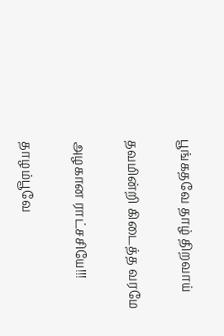பூங்கதவே தாழ் திறவாய்

தவமின்றி கிடைத்த வரமே

அழகான ராட்சசியே!!!

தாழம்பூவே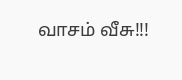வாசம் வீசு!!!